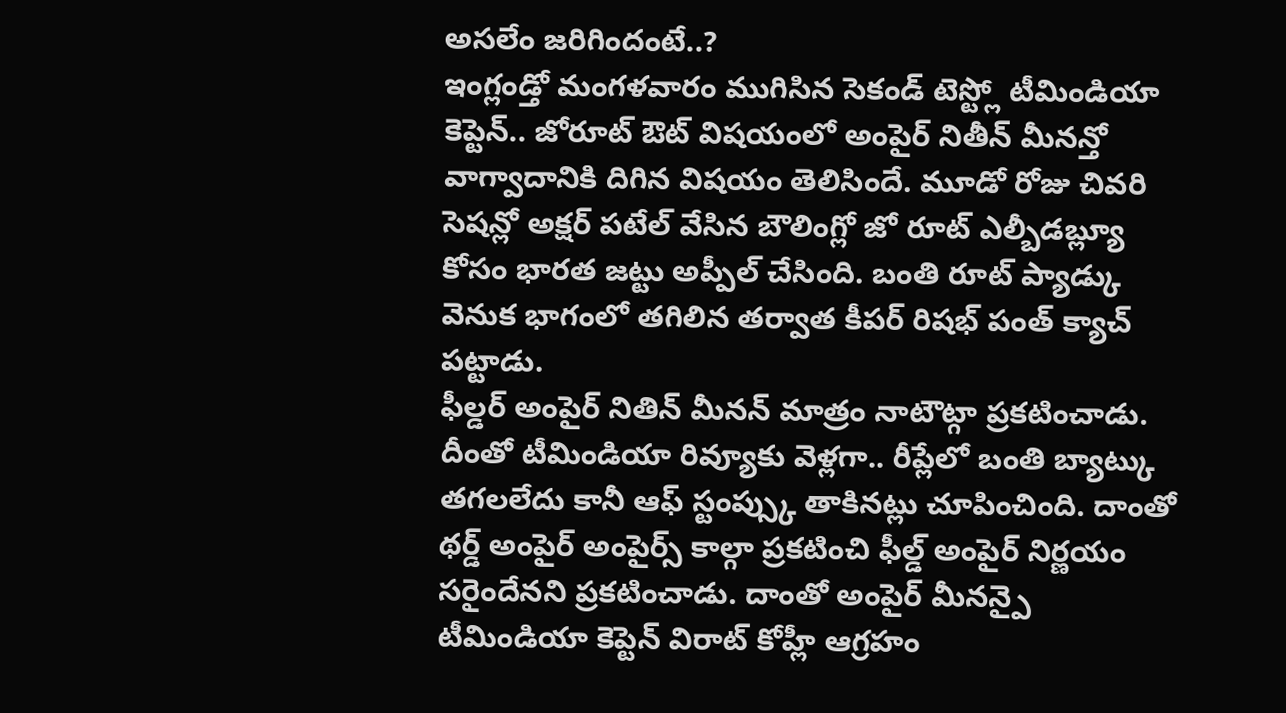అసలేం జరిగిందంటే..?
ఇంగ్లండ్తో మంగళవారం ముగిసిన సెకండ్ టెస్ట్లో టీమిండియా కెప్టెన్.. జోరూట్ ఔట్ విషయంలో అంపైర్ నితీన్ మీనన్తో వాగ్వాదానికి దిగిన విషయం తెలిసిందే. మూడో రోజు చివరి సెషన్లో అక్షర్ పటేల్ వేసిన బౌలింగ్లో జో రూట్ ఎల్బీడబ్ల్యూ కోసం భారత జట్టు అప్పీల్ చేసింది. బంతి రూట్ ప్యాడ్కు వెనుక భాగంలో తగిలిన తర్వాత కీపర్ రిషభ్ పంత్ క్యాచ్ పట్టాడు.
ఫీల్డర్ అంపైర్ నితిన్ మీనన్ మాత్రం నాటౌట్గా ప్రకటించాడు. దీంతో టీమిండియా రివ్యూకు వెళ్లగా.. రీప్లేలో బంతి బ్యాట్కు తగలలేదు కానీ ఆఫ్ స్టంప్స్కు తాకినట్లు చూపించింది. దాంతో థర్డ్ అంపైర్ అంపైర్స్ కాల్గా ప్రకటించి ఫీల్డ్ అంపైర్ నిర్ణయం సరైందేనని ప్రకటించాడు. దాంతో అంపైర్ మీనన్పై టీమిండియా కెప్టెన్ విరాట్ కోహ్లీ ఆగ్రహం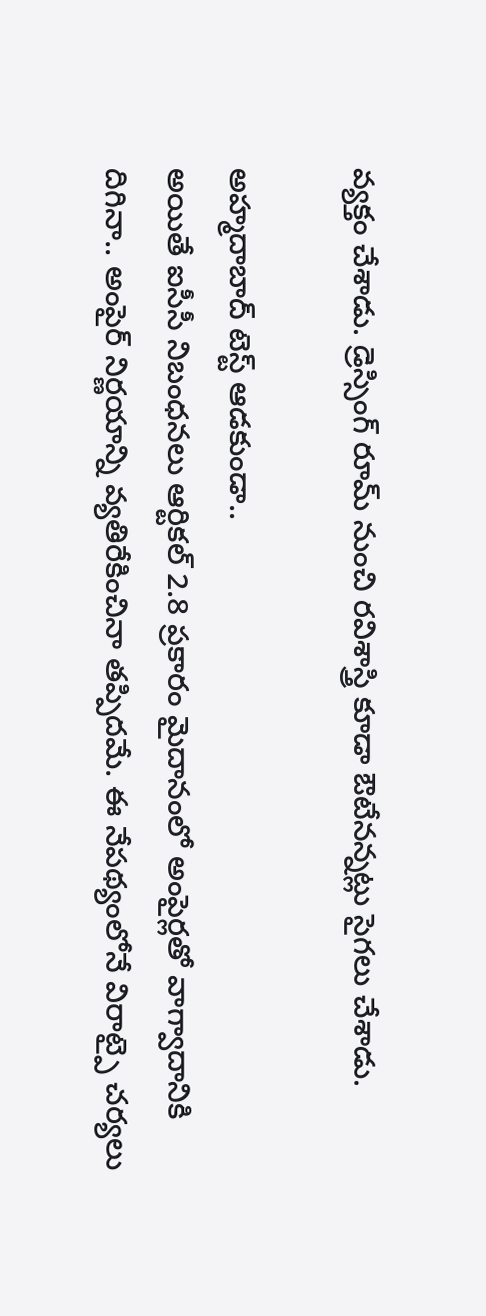వ్యక్తం చేశాడు. డ్రెస్సింగ్ రూమ్ నుంచి రవిశాస్త్రి కూడా ఔటేనన్నట్లు సైగలు చేశాడు.

అహ్మదాబాద్ టెస్ట్ ఆడకుండా..
అయితే ఐసీసీ నిబంధనలు ఆర్టికల్ 2.8 ప్రకారం మైదానంలో అంపైర్లతో వాగ్వాదానికి దిగినా.. అంపైర్ నిర్ణయాన్ని వ్యతిరేకించినా తప్పిదమే. ఈ నేపథ్యంలోనే విరాట్పై చర్యలు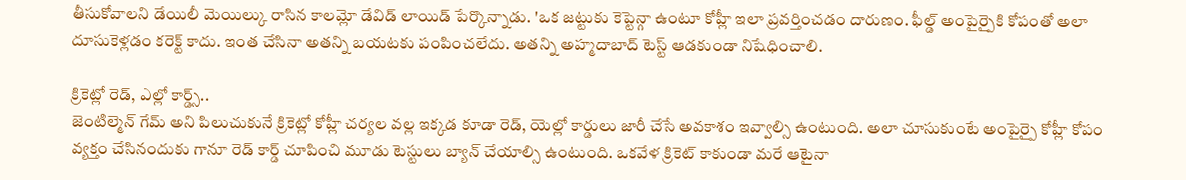తీసుకోవాలని డేయిలీ మెయిల్కు రాసిన కాలమ్లో డేవిడ్ లాయిడ్ పేర్కొన్నాడు. 'ఒక జట్టుకు కెప్టెన్గా ఉంటూ కోహ్లీ ఇలా ప్రవర్తించడం దారుణం. ఫీల్డ్ అంపైర్పైకి కోపంతో అలా దూసుకెళ్లడం కరెక్ట్ కాదు. ఇంత చేసినా అతన్ని బయటకు పంపించలేదు. అతన్ని అహ్మదాబాద్ టెస్ట్ ఆడకుండా నిషేధించాలి.

క్రికెట్లో రెడ్, ఎల్లో కార్డ్స్..
జెంటిల్మెన్ గేమ్ అని పిలుచుకునే క్రికెట్లో కోహ్లీ చర్యల వల్ల ఇక్కడ కూడా రెడ్, యెల్లో కార్డులు జారీ చేసే అవకాశం ఇవ్వాల్సి ఉంటుంది. అలా చూసుకుంటే అంపైర్పై కోహ్లీ కోపం వ్యక్తం చేసినందుకు గానూ రెడ్ కార్డ్ చూపించి మూడు టెస్టులు బ్యాన్ చేయాల్సి ఉంటుంది. ఒకవేళ క్రికెట్ కాకుండా మరే ఆటైనా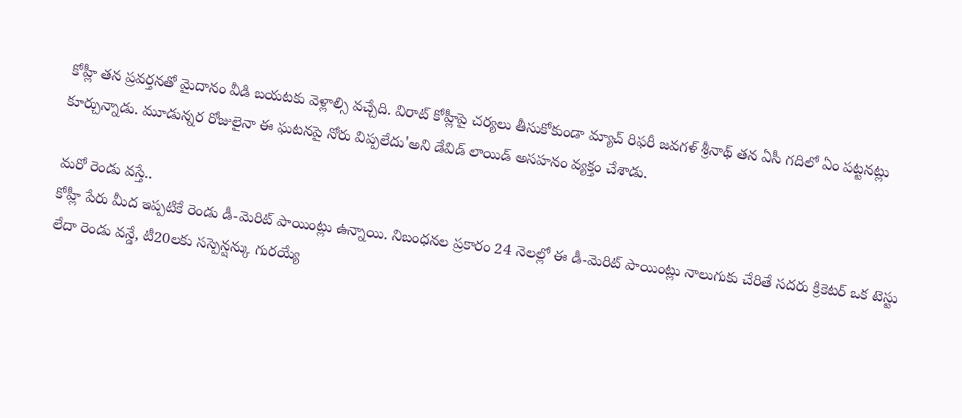కోహ్లీ తన ప్రవర్తనతో మైదానం వీడి బయటకు వెళ్లాల్సి వచ్చేది. విరాట్ కోహ్లీపై చర్యలు తీసుకోకుండా మ్యాచ్ రిఫరీ జవగళ్ శ్రీనాథ్ తన ఏసీ గదిలో ఏం పట్టనట్లు కూర్చున్నాడు. మూడున్నర రోజులైనా ఈ ఘటనపై నోరు విప్పలేదు'అని డేవిడ్ లాయిడ్ అసహనం వ్యక్తం చేశాడు.

మరో రెండు వస్తే..
కోహ్లీ పేరు మీద ఇప్పటికే రెండు డీ-మెరిట్ పాయింట్లు ఉన్నాయి. నిబంధనల ప్రకారం 24 నెలల్లో ఈ డీ-మెరిట్ పాయింట్లు నాలుగుకు చేరితే సదరు క్రికెటర్ ఒక టెస్టు లేదా రెండు వన్డే, టీ20లకు సస్పెన్షన్కు గురయ్యే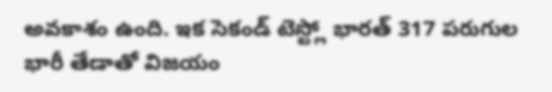అవకాశం ఉంది. ఇక సెకండ్ టెస్ట్లో భారత్ 317 పరుగుల భారీ తేడాతో విజయం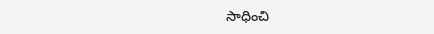సాధించి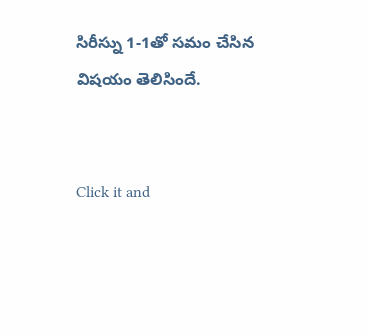సిరీస్ను 1-1తో సమం చేసిన విషయం తెలిసిందే.


Click it and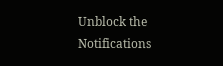Unblock the Notifications